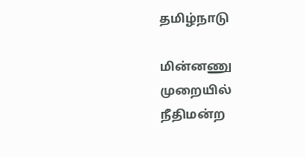தமிழ்நாடு

மின்னணு முறையில் நீதிமன்ற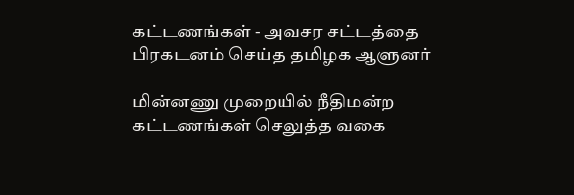கட்டணங்கள் - அவசர சட்டத்தை பிரகடனம் செய்த தமிழக ஆளுனர்

மின்னணு முறையில் நீதிமன்ற கட்டணங்கள் செலுத்த வகை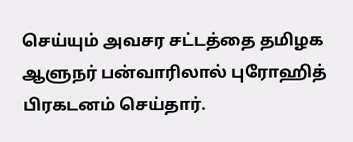செய்யும் அவசர சட்டத்தை தமிழக ஆளுநர் பன்வாரிலால் புரோஹித் பிரகடனம் செய்தார்.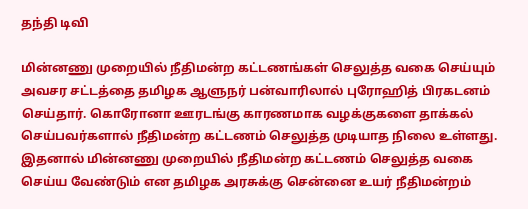தந்தி டிவி

மின்னணு முறையில் நீதிமன்ற கட்டணங்கள் செலுத்த வகை செய்யும் அவசர சட்டத்தை தமிழக ஆளுநர் பன்வாரிலால் புரோஹித் பிரகடனம் செய்தார். கொரோனா ஊரடங்கு காரணமாக வழக்குகளை தாக்கல் செய்பவர்களால் நீதிமன்ற கட்டணம் செலுத்த முடியாத நிலை உள்ளது. இதனால் மின்னணு முறையில் நீதிமன்ற கட்டணம் செலுத்த வகை செய்ய வேண்டும் என தமிழக அரசுக்கு சென்னை உயர் நீதிமன்றம்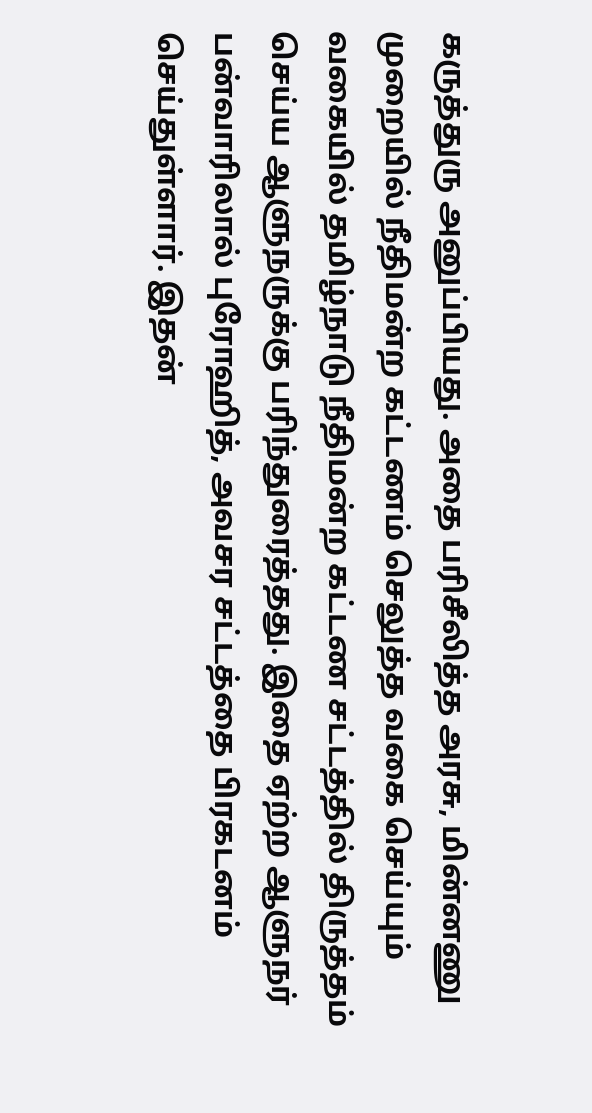கருத்துரு அனுப்பியது. அதை பரிசீலித்த அரசு, மின்னணு முறையில் நீதிமன்ற கட்டணம் செலுத்த வகை செய்யும் வகையில் தமிழ்நாடு நீதிமன்ற கட்டண சட்டத்தில் திருத்தம் செய்ய ஆளுநருக்கு பரிந்துரைத்தது. இதை ஏற்ற ஆளுநர் பன்வாரிலால் புரோஹித், அவசர சட்டத்தை பிரகடனம் செய்துள்ளார். இதன்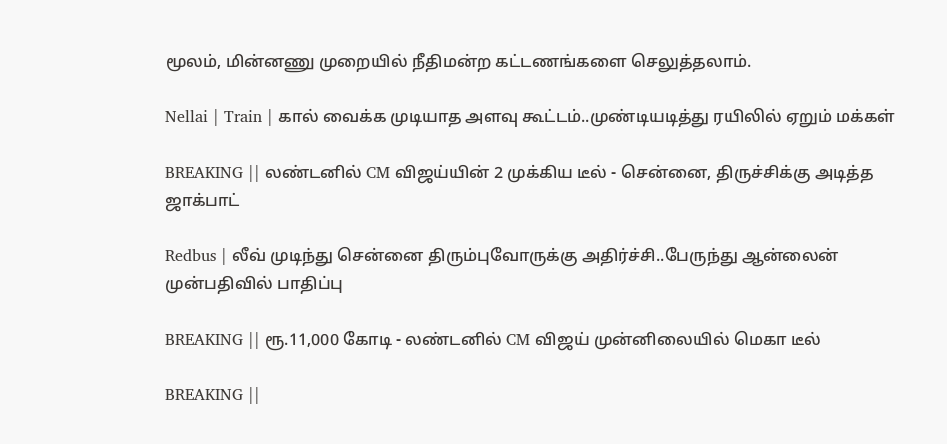மூலம், மின்னணு முறையில் நீதிமன்ற கட்டணங்களை செலுத்தலாம்.

Nellai | Train | கால் வைக்க முடியாத அளவு கூட்டம்..முண்டியடித்து ரயிலில் ஏறும் மக்கள்

BREAKING || லண்டனில் CM விஜய்யின் 2 முக்கிய டீல் - சென்னை, திருச்சிக்கு அடித்த ஜாக்பாட்

Redbus | லீவ் முடிந்து சென்னை திரும்புவோருக்கு அதிர்ச்சி..பேருந்து ஆன்லைன் முன்பதிவில் பாதிப்பு

BREAKING || ரூ.11,000 கோடி - லண்டனில் CM விஜய் முன்னிலையில் மெகா டீல்

BREAKING ||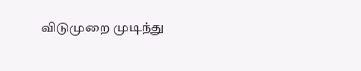விடுமுறை முடிந்து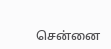சென்னை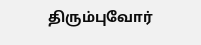திரும்புவோர்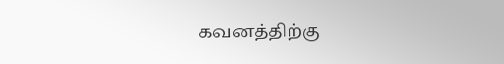கவனத்திற்கு